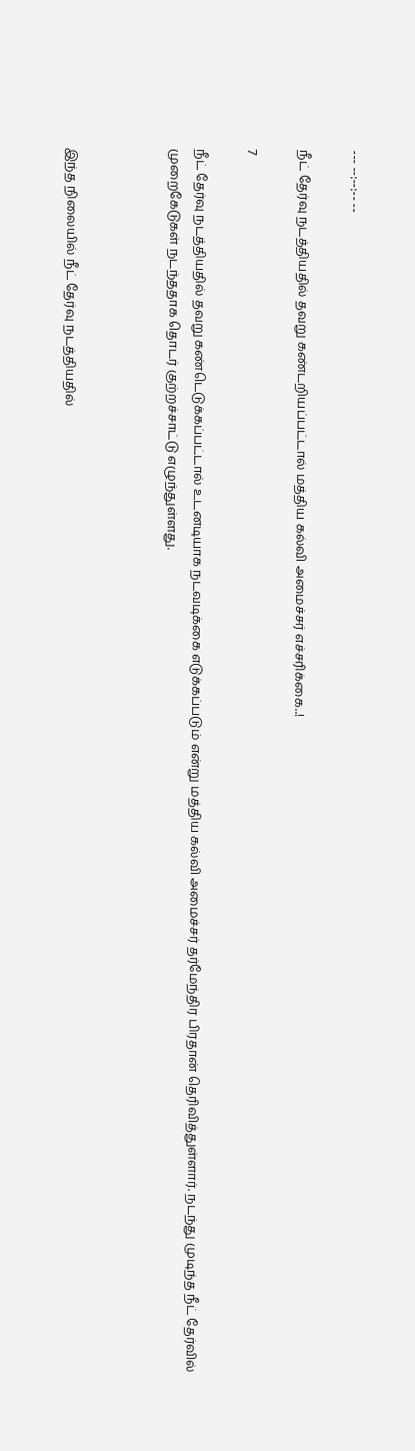--- --:--:-- --

நீட் தேர்வு நடத்தியதில் தவறு கண்டறியப்பட்டால் மத்திய கல்வி அமைச்சர் எச்சரிக்கை..!

7

நீட் தேர்வு நடத்தியதில் தவறு கண்டெடுக்கப்பட்டால் உடனடியாக நடவடிக்கை எடுக்கப்படும் என்று மத்திய கல்வி அமைச்சர் தர்மேந்திர பிரதான் தெரிவித்துள்ளார். நடந்து முடிந்த நீட் தேர்வில் முறைகேடுகள் நடந்ததாக தொடர் குற்றச்சாட்டு எழுந்துள்ளது.



இந்த நிலையில் நீட் தேர்வு நடத்தியதில்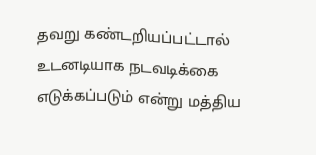தவறு கண்டறியப்பட்டால் உடனடியாக நடவடிக்கை எடுக்கப்படும் என்று மத்திய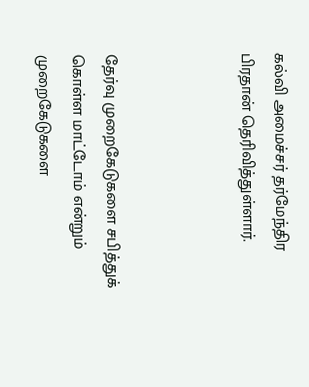கல்வி அமைச்சர் தர்மேந்திர பிரதான் தெரிவித்துள்ளார்.



தேர்வு முறைகேடுகளை சபித்துக் கொள்ள மாட்டோம் என்றும் முறைகேடுகளை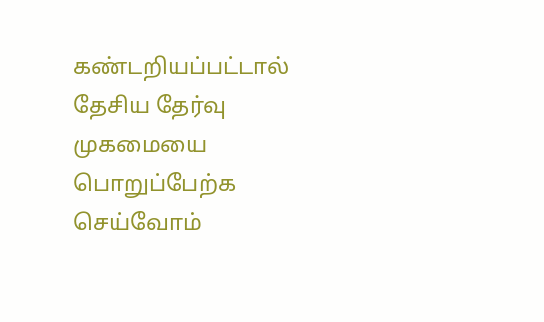கண்டறியப்பட்டால் தேசிய தேர்வு முகமையை பொறுப்பேற்க செய்வோம்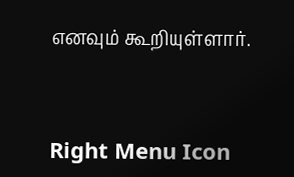எனவும் கூறியுள்ளார்.



Right Menu Icon